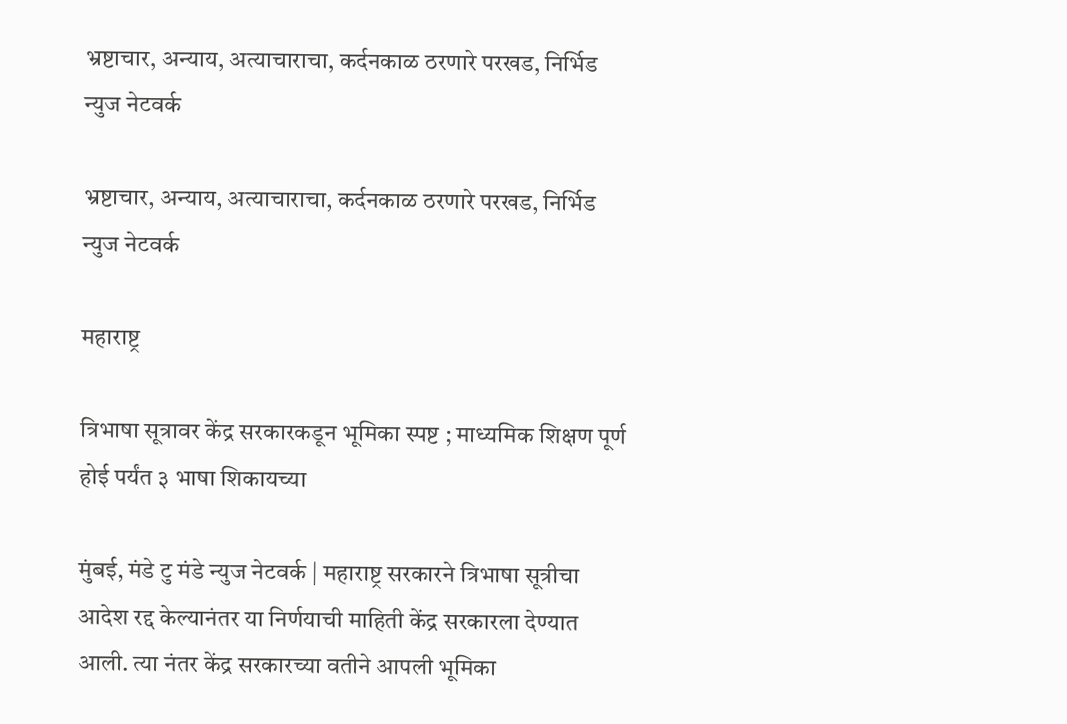भ्रष्टाचार, अन्याय, अत्याचाराचा, कर्दनकाळ ठरणारे परखड, निर्भिड न्युज नेटवर्क

भ्रष्टाचार, अन्याय, अत्याचाराचा, कर्दनकाळ ठरणारे परखड, निर्भिड न्युज नेटवर्क

महाराष्ट्र

त्रिभाषा सूत्रावर केंद्र सरकारकडून भूमिका स्पष्ट ; माध्यमिक शिक्षण पूर्ण होई पर्यंत ३ भाषा शिकायच्या

मुंबई, मंडे टु मंडे न्युज नेटवर्क | महाराष्ट्र सरकारने त्रिभाषा सूत्रीचा आदेश रद्द केल्यानंतर या निर्णयाची माहिती केंद्र सरकारला देण्यात आली. त्या नंतर केंद्र सरकारच्या वतीने आपली भूमिका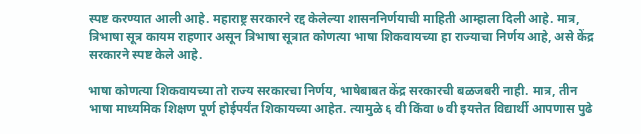स्पष्ट करण्यात आली आहे. महाराष्ट्र सरकारने रद्द केलेल्या शासननिर्णयाची माहिती आम्हाला दिली आहे. मात्र, त्रिभाषा सूत्र कायम राहणार असून त्रिभाषा सूत्रात कोणत्या भाषा शिकवायच्या हा राज्याचा निर्णय आहे, असे केंद्र सरकारने स्पष्ट केले आहे.

भाषा कोणत्या शिकवायच्या तो राज्य सरकारचा निर्णय, भाषेबाबत केंद्र सरकारची बळजबरी नाही. मात्र, तीन भाषा माध्यमिक शिक्षण पूर्ण होईपर्यंत शिकायच्या आहेत. त्यामुळे ६ वी किंवा ७ वी इयत्तेत विद्यार्थी आपणास पुढे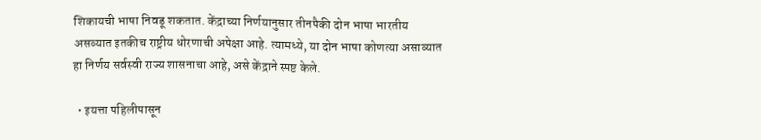शिकायची भाषा निवडू शकतात. केंद्राच्या निर्णयानुसार तीनपैकी दोन भाषा भारतीय असव्यात इतकीच राष्ट्रीय धोरणाची अपेक्षा आहे. त्यामध्ये, या दोन भाषा कोणत्या असाव्यात हा निर्णय सर्वस्वी राज्य शासनाचा आहे, असे केंद्राने स्पष्ट केले.

  • इयत्ता पहिलीपासून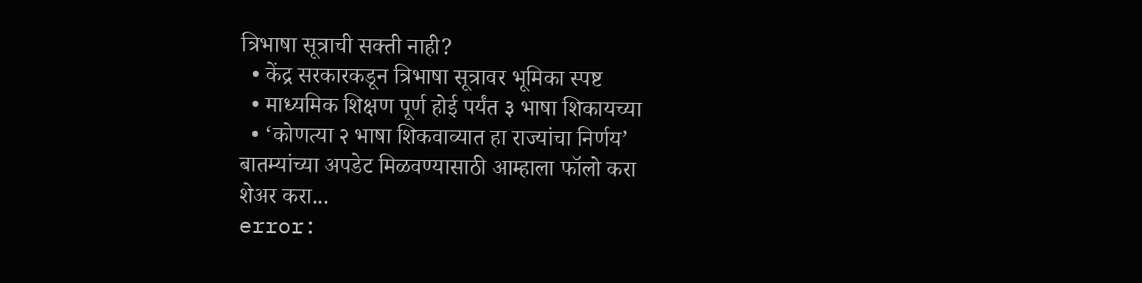त्रिभाषा सूत्राची सक्ती नाही?
  • केंद्र सरकारकडून त्रिभाषा सूत्रावर भूमिका स्पष्ट
  • माध्यमिक शिक्षण पूर्ण होई पर्यंत ३ भाषा शिकायच्या
  • ‘कोणत्या २ भाषा शिकवाव्यात हा राज्यांचा निर्णय’
बातम्यांच्या अपडेट मिळवण्यासाठी आम्हाला फॉलो करा
शेअर करा...
error: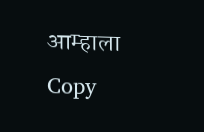आम्हाला Copy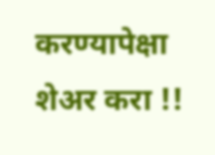करण्यापेक्षा शेअर करा !!